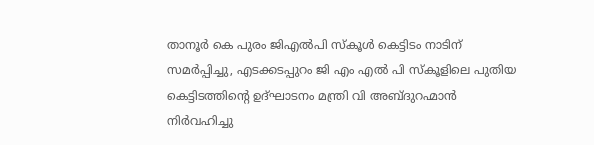താനൂര്‍ കെ പുരം ജിഎല്‍പി സ്‌കൂള്‍ കെട്ടിടം നാടിന് സമര്‍പ്പിച്ചു, എടക്കടപ്പുറം ജി എം എല്‍ പി സ്‌കൂളിലെ പുതിയ കെട്ടിടത്തിന്റെ ഉദ്ഘാടനം മന്ത്രി വി അബ്ദുറഹ്മാന്‍ നിര്‍വഹിച്ചു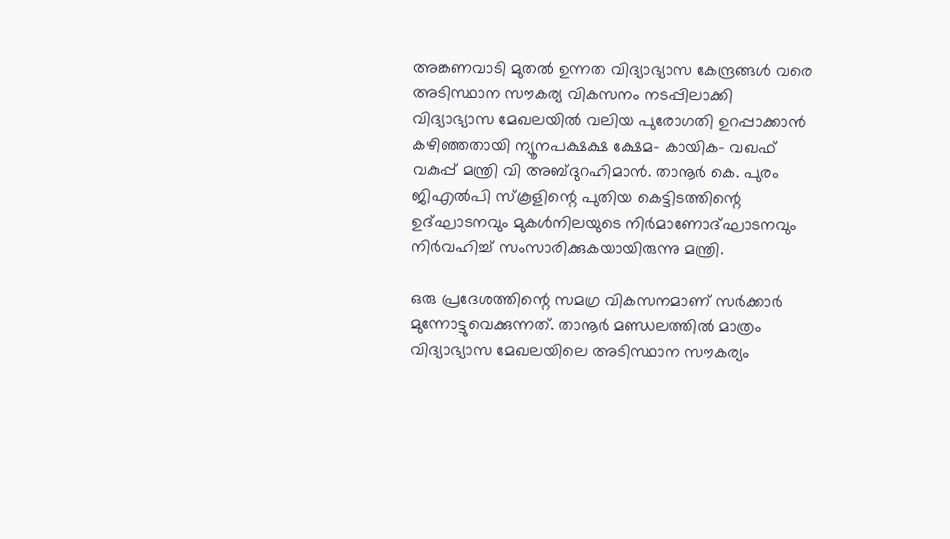അങ്കണവാടി മുതല്‍ ഉന്നത വിദ്യാഭ്യാസ കേന്ദ്രങ്ങള്‍ വരെ അടിസ്ഥാന സൗകര്യ വികസനം നടപ്പിലാക്കി വിദ്യാഭ്യാസ മേഖലയില്‍ വലിയ പുരോഗതി ഉറപ്പാക്കാന്‍ കഴിഞ്ഞതായി ന്യൂനപക്ഷക്ഷ ക്ഷേമ- കായിക- വഖഫ് വകുപ്പ് മന്ത്രി വി അബ്ദുറഹിമാന്‍. താനൂര്‍ കെ. പുരം ജിഎല്‍പി സ്‌കൂളിന്റെ പുതിയ കെട്ടിടത്തിന്റെ ഉദ്ഘാടനവും മുകള്‍നിലയുടെ നിര്‍മാണോദ്ഘാടനവും നിര്‍വഹിച്ച് സംസാരിക്കുകയായിരുന്നു മന്ത്രി.

ഒരു പ്രദേശത്തിന്റെ സമഗ്ര വികസനമാണ് സര്‍ക്കാര്‍ മുന്നോട്ടുവെക്കുന്നത്. താനൂര്‍ മണ്ഡലത്തില്‍ മാത്രം വിദ്യാഭ്യാസ മേഖലയിലെ അടിസ്ഥാന സൗകര്യം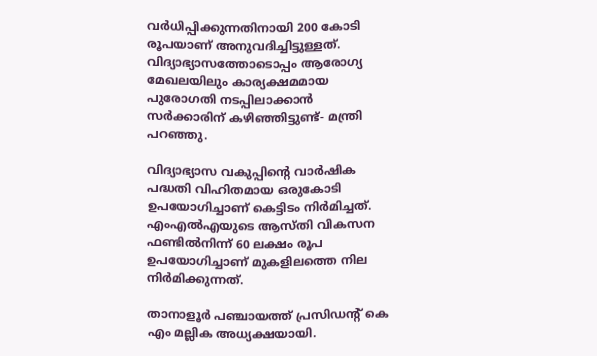വര്‍ധിപ്പിക്കുന്നതിനായി 200 കോടി രൂപയാണ് അനുവദിച്ചിട്ടുള്ളത്. വിദ്യാഭ്യാസത്തോടൊപ്പം ആരോഗ്യ മേഖലയിലും കാര്യക്ഷമമായ പുരോഗതി നടപ്പിലാക്കാന്‍ സര്‍ക്കാരിന് കഴിഞ്ഞിട്ടുണ്ട്- മന്ത്രി പറഞ്ഞു.

വിദ്യാഭ്യാസ വകുപ്പിന്റെ വാര്‍ഷിക പദ്ധതി വിഹിതമായ ഒരുകോടി ഉപയോഗിച്ചാണ് കെട്ടിടം നിര്‍മിച്ചത്. എംഎല്‍എയുടെ ആസ്തി വികസന ഫണ്ടില്‍നിന്ന് 60 ലക്ഷം രൂപ ഉപയോഗിച്ചാണ് മുകളിലത്തെ നില നിര്‍മിക്കുന്നത്.

താനാളൂര്‍ പഞ്ചായത്ത് പ്രസിഡന്റ് കെ എം മല്ലിക അധ്യക്ഷയായി.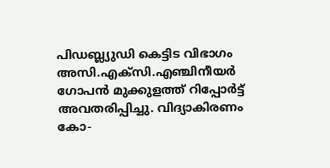പിഡബ്ല്യുഡി കെട്ടിട വിഭാഗം അസി.എക്‌സി.എഞ്ചിനീയര്‍ ഗോപന്‍ മുക്കുളത്ത് റിപ്പോര്‍ട്ട് അവതരിപ്പിച്ചു. വിദ്യാകിരണം കോ-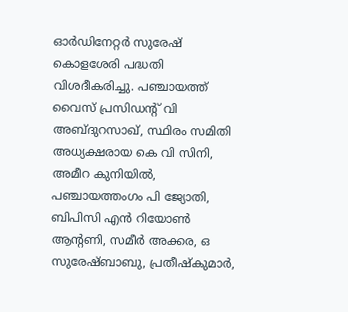ഓര്‍ഡിനേറ്റര്‍ സുരേഷ് കൊളശേരി പദ്ധതി വിശദീകരിച്ചു. പഞ്ചായത്ത് വൈസ് പ്രസിഡന്റ് വി അബ്ദുറസാഖ്, സ്ഥിരം സമിതി അധ്യക്ഷരായ കെ വി സിനി, അമീറ കുനിയില്‍, പഞ്ചായത്തംഗം പി ജ്യോതി, ബിപിസി എന്‍ റിയോണ്‍ ആന്റണി, സമീര്‍ അക്കര, ഒ സുരേഷ്ബാബു, പ്രതീഷ്‌കുമാര്‍,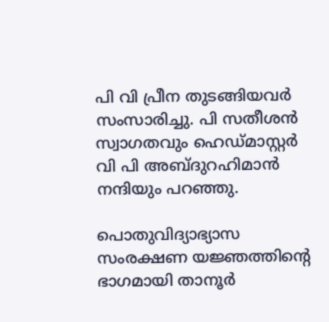പി വി പ്രീന തുടങ്ങിയവര്‍ സംസാരിച്ചു. പി സതീശന്‍ സ്വാഗതവും ഹെഡ്മാസ്റ്റര്‍ വി പി അബ്ദുറഹിമാന്‍ നന്ദിയും പറഞ്ഞു.

പൊതുവിദ്യാഭ്യാസ സംരക്ഷണ യജ്ഞത്തിന്റെ ഭാഗമായി താനൂര്‍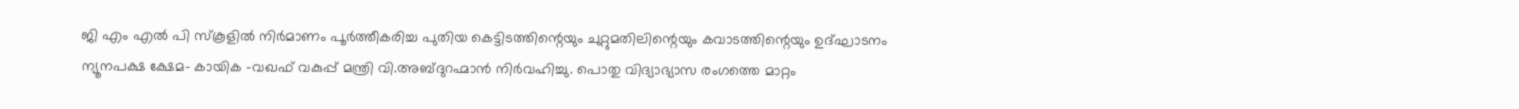ജി എം എല്‍ പി സ്‌കൂളില്‍ നിര്‍മാണം പൂര്‍ത്തീകരിച്ച പുതിയ കെട്ടിടത്തിന്റെയും ചുറ്റുമതിലിന്റെയും കവാടത്തിന്റെയും ഉദ്ഘാടനം ന്യൂനപക്ഷ ക്ഷേമ- കായിക -വഖഫ് വകുപ്പ് മന്ത്രി വി.അബ്ദുറഹ്മാന്‍ നിര്‍വഹിച്ചു. പൊതു വിദ്യാഭ്യാസ രംഗത്തെ മാറ്റം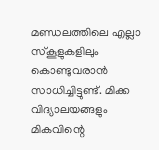മണ്ഡലത്തിലെ എല്ലാ സ്‌കൂളുകളിലും കൊണ്ടുവരാന്‍ സാധിച്ചിട്ടുണ്ട്. മിക്ക വിദ്യാലയങ്ങളും മികവിന്റെ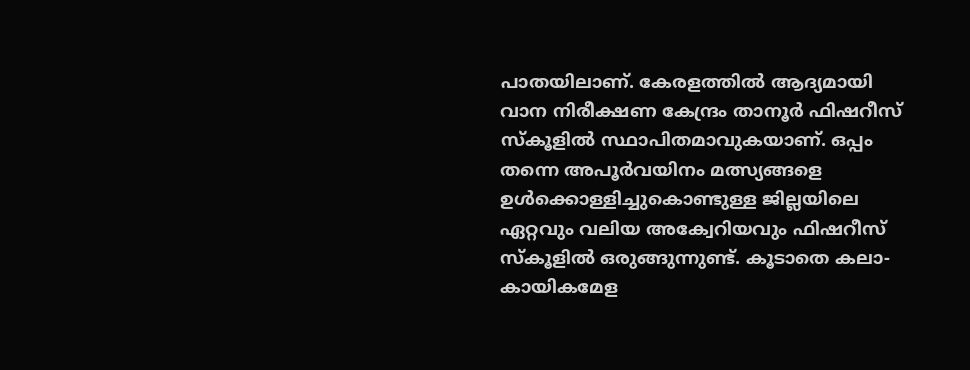പാതയിലാണ്. കേരളത്തില്‍ ആദ്യമായി വാന നിരീക്ഷണ കേന്ദ്രം താനൂര്‍ ഫിഷറീസ് സ്‌കൂളില്‍ സ്ഥാപിതമാവുകയാണ്. ഒപ്പം തന്നെ അപൂര്‍വയിനം മത്സ്യങ്ങളെ ഉള്‍ക്കൊള്ളിച്ചുകൊണ്ടുള്ള ജില്ലയിലെ ഏറ്റവും വലിയ അക്വേറിയവും ഫിഷറീസ് സ്‌കൂളില്‍ ഒരുങ്ങുന്നുണ്ട്. കൂടാതെ കലാ-കായികമേള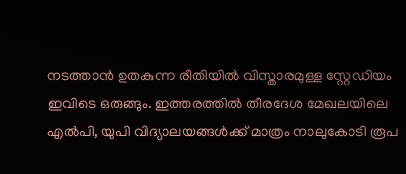നടത്താന്‍ ഉതകുന്ന രീതിയില്‍ വിസ്താരമുള്ള സ്റ്റേഡിയം ഇവിടെ ഒരുങ്ങും. ഇത്തരത്തില്‍ തീരദേശ മേഖലയിലെ എല്‍പി, യുപി വിദ്യാലയങ്ങള്‍ക്ക് മാത്രം നാലുകോടി രൂപ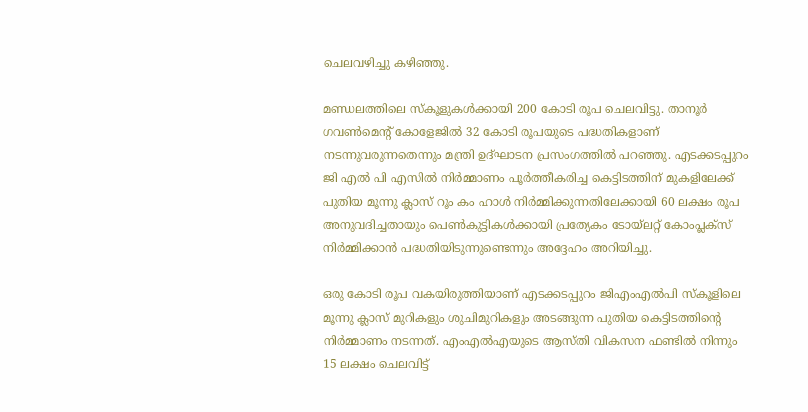ചെലവഴിച്ചു കഴിഞ്ഞു.

മണ്ഡലത്തിലെ സ്‌കൂളുകള്‍ക്കായി 200 കോടി രൂപ ചെലവിട്ടു. താനൂര്‍ ഗവണ്‍മെന്റ് കോളേജില്‍ 32 കോടി രൂപയുടെ പദ്ധതികളാണ് നടന്നുവരുന്നതെന്നും മന്ത്രി ഉദ്ഘാടന പ്രസംഗത്തില്‍ പറഞ്ഞു. എടക്കടപ്പുറം ജി എല്‍ പി എസില്‍ നിര്‍മ്മാണം പൂര്‍ത്തീകരിച്ച കെട്ടിടത്തിന് മുകളിലേക്ക് പുതിയ മൂന്നു ക്ലാസ് റൂം കം ഹാള്‍ നിര്‍മ്മിക്കുന്നതിലേക്കായി 60 ലക്ഷം രൂപ അനുവദിച്ചതായും പെണ്‍കുട്ടികള്‍ക്കായി പ്രത്യേകം ടോയ്ലറ്റ് കോംപ്ലക്സ് നിര്‍മ്മിക്കാന്‍ പദ്ധതിയിടുന്നുണ്ടെന്നും അദ്ദേഹം അറിയിച്ചു.

ഒരു കോടി രൂപ വകയിരുത്തിയാണ് എടക്കടപ്പുറം ജിഎംഎല്‍പി സ്‌കൂളിലെ മൂന്നു ക്ലാസ് മുറികളും ശുചിമുറികളും അടങ്ങുന്ന പുതിയ കെട്ടിടത്തിന്റെ നിര്‍മ്മാണം നടന്നത്. എംഎല്‍എയുടെ ആസ്തി വികസന ഫണ്ടില്‍ നിന്നും 15 ലക്ഷം ചെലവിട്ട്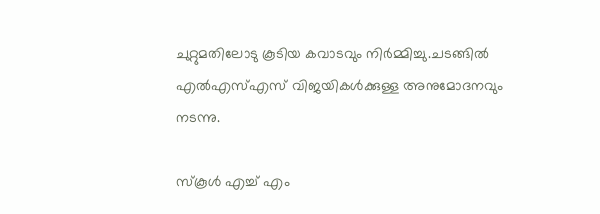ചുറ്റുമതിലോടു കൂടിയ കവാടവും നിര്‍മ്മിച്ചു.ചടങ്ങില്‍ എല്‍എസ്എസ് വിജയികള്‍ക്കുള്ള അനുമോദനവും നടന്നു.

സ്‌കൂള്‍ എച്ച് എം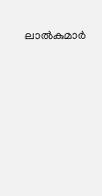ലാല്‍കുമാര്‍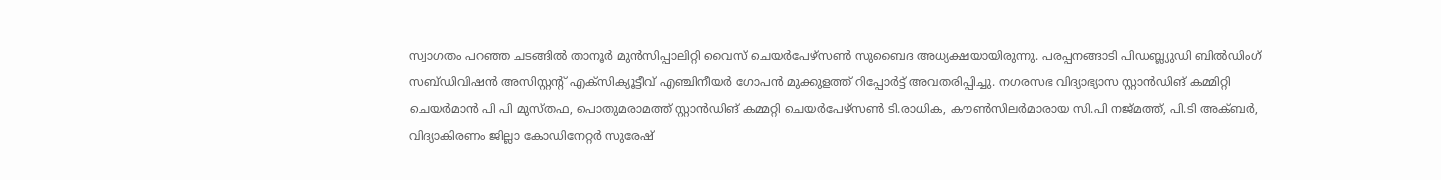സ്വാഗതം പറഞ്ഞ ചടങ്ങില്‍ താനൂര്‍ മുന്‍സിപ്പാലിറ്റി വൈസ് ചെയര്‍പേഴ്സണ്‍ സുബൈദ അധ്യക്ഷയായിരുന്നു. പരപ്പനങ്ങാടി പിഡബ്ല്യുഡി ബില്‍ഡിംഗ് സബ്ഡിവിഷന്‍ അസിസ്റ്റന്റ് എക്സിക്യൂട്ടീവ് എഞ്ചിനീയര്‍ ഗോപന്‍ മുക്കുളത്ത് റിപ്പോര്‍ട്ട് അവതരിപ്പിച്ചു. നഗരസഭ വിദ്യാഭ്യാസ സ്റ്റാന്‍ഡിങ് കമ്മിറ്റി ചെയര്‍മാന്‍ പി പി മുസ്തഫ, പൊതുമരാമത്ത് സ്റ്റാന്‍ഡിങ് കമ്മറ്റി ചെയര്‍പേഴ്സണ്‍ ടി.രാധിക, കൗണ്‍സിലര്‍മാരായ സി.പി നജ്മത്ത്, പി.ടി അക്ബര്‍, വിദ്യാകിരണം ജില്ലാ കോഡിനേറ്റര്‍ സുരേഷ്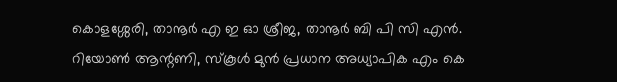കൊളശ്ശേരി, താനൂര്‍ എ ഇ ഓ ശ്രീജ, താനൂര്‍ ബി പി സി എന്‍. റിയോണ്‍ ആന്റണി, സ്‌കൂള്‍ മുന്‍ പ്രധാന അധ്യാപിക എം കെ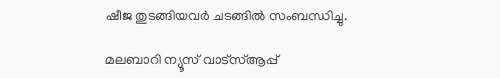ഷീജ തുടങ്ങിയവര്‍ ചടങ്ങില്‍ സംബന്ധിച്ചു.

മലബാറി ന്യൂസ് വാട്‌സ്ആപ്പ്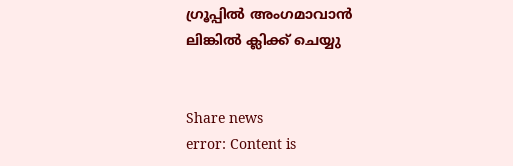ഗ്രൂപ്പില്‍ അംഗമാവാന്‍
ലിങ്കില്‍ ക്ലിക്ക് ചെയ്യു


Share news
error: Content is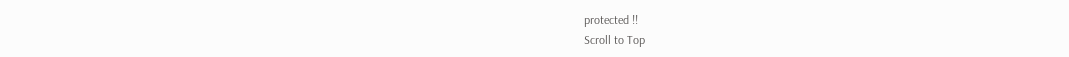protected !!
Scroll to Top